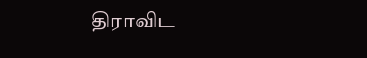திராவிட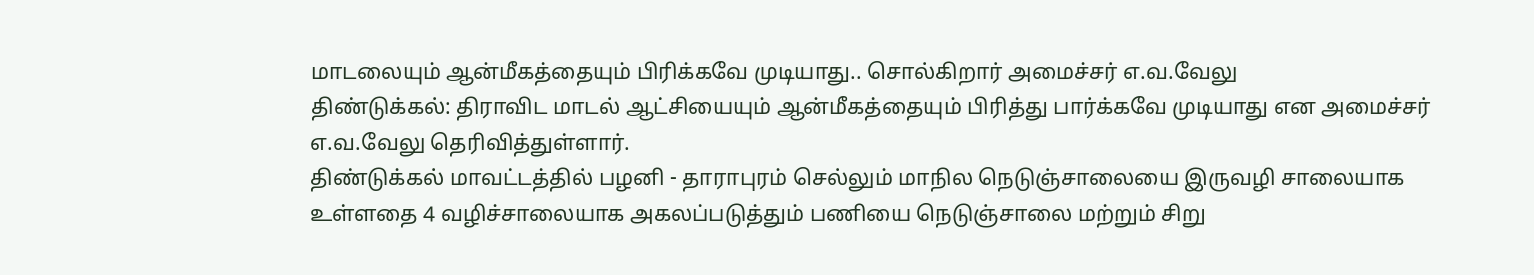மாடலையும் ஆன்மீகத்தையும் பிரிக்கவே முடியாது.. சொல்கிறார் அமைச்சர் எ.வ.வேலு
திண்டுக்கல்: திராவிட மாடல் ஆட்சியையும் ஆன்மீகத்தையும் பிரித்து பார்க்கவே முடியாது என அமைச்சர் எ.வ.வேலு தெரிவித்துள்ளார்.
திண்டுக்கல் மாவட்டத்தில் பழனி - தாராபுரம் செல்லும் மாநில நெடுஞ்சாலையை இருவழி சாலையாக உள்ளதை 4 வழிச்சாலையாக அகலப்படுத்தும் பணியை நெடுஞ்சாலை மற்றும் சிறு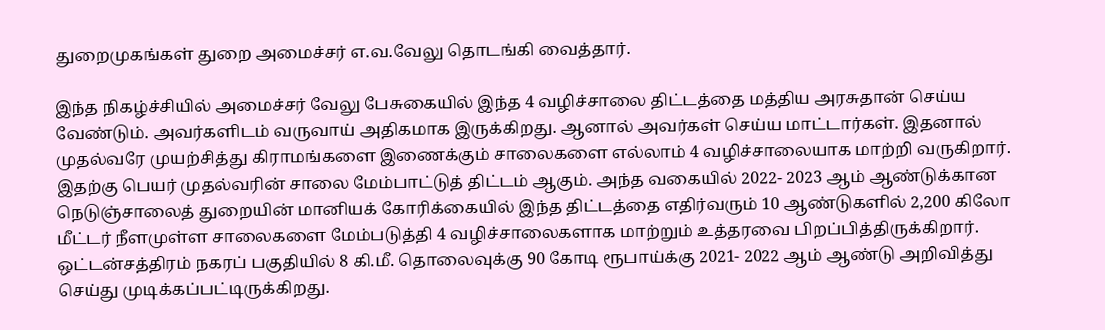துறைமுகங்கள் துறை அமைச்சர் எ.வ.வேலு தொடங்கி வைத்தார்.

இந்த நிகழ்ச்சியில் அமைச்சர் வேலு பேசுகையில் இந்த 4 வழிச்சாலை திட்டத்தை மத்திய அரசுதான் செய்ய வேண்டும். அவர்களிடம் வருவாய் அதிகமாக இருக்கிறது. ஆனால் அவர்கள் செய்ய மாட்டார்கள். இதனால் முதல்வரே முயற்சித்து கிராமங்களை இணைக்கும் சாலைகளை எல்லாம் 4 வழிச்சாலையாக மாற்றி வருகிறார்.
இதற்கு பெயர் முதல்வரின் சாலை மேம்பாட்டுத் திட்டம் ஆகும். அந்த வகையில் 2022- 2023 ஆம் ஆண்டுக்கான நெடுஞ்சாலைத் துறையின் மானியக் கோரிக்கையில் இந்த திட்டத்தை எதிர்வரும் 10 ஆண்டுகளில் 2,200 கிலோ மீட்டர் நீளமுள்ள சாலைகளை மேம்படுத்தி 4 வழிச்சாலைகளாக மாற்றும் உத்தரவை பிறப்பித்திருக்கிறார்.
ஒட்டன்சத்திரம் நகரப் பகுதியில் 8 கி.மீ. தொலைவுக்கு 90 கோடி ரூபாய்க்கு 2021- 2022 ஆம் ஆண்டு அறிவித்து செய்து முடிக்கப்பட்டிருக்கிறது.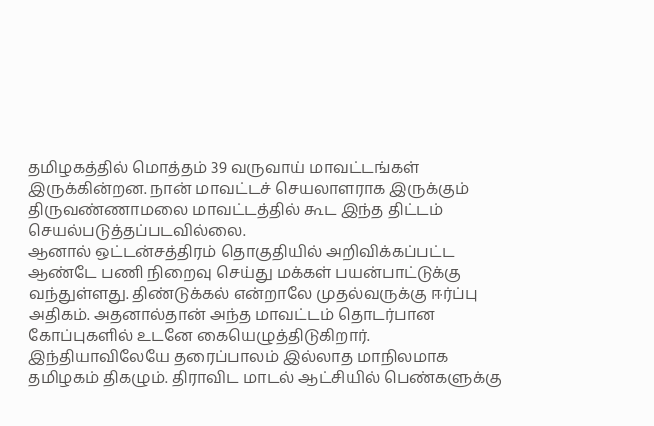தமிழகத்தில் மொத்தம் 39 வருவாய் மாவட்டங்கள் இருக்கின்றன. நான் மாவட்டச் செயலாளராக இருக்கும் திருவண்ணாமலை மாவட்டத்தில் கூட இந்த திட்டம் செயல்படுத்தப்படவில்லை.
ஆனால் ஒட்டன்சத்திரம் தொகுதியில் அறிவிக்கப்பட்ட ஆண்டே பணி நிறைவு செய்து மக்கள் பயன்பாட்டுக்கு வந்துள்ளது. திண்டுக்கல் என்றாலே முதல்வருக்கு ஈர்ப்பு அதிகம். அதனால்தான் அந்த மாவட்டம் தொடர்பான கோப்புகளில் உடனே கையெழுத்திடுகிறார். இந்தியாவிலேயே தரைப்பாலம் இல்லாத மாநிலமாக தமிழகம் திகழும். திராவிட மாடல் ஆட்சியில் பெண்களுக்கு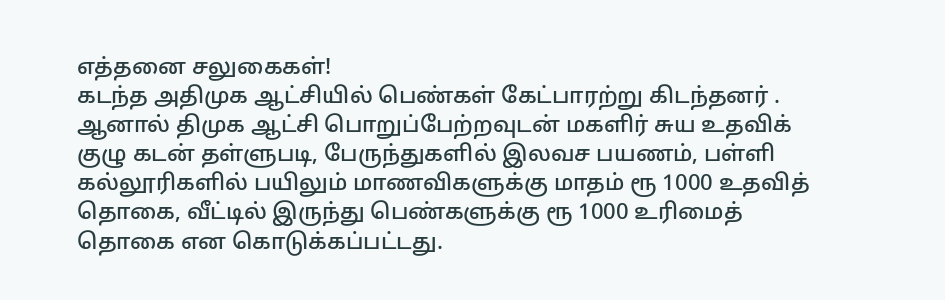எத்தனை சலுகைகள்!
கடந்த அதிமுக ஆட்சியில் பெண்கள் கேட்பாரற்று கிடந்தனர் . ஆனால் திமுக ஆட்சி பொறுப்பேற்றவுடன் மகளிர் சுய உதவிக் குழு கடன் தள்ளுபடி, பேருந்துகளில் இலவச பயணம், பள்ளி கல்லூரிகளில் பயிலும் மாணவிகளுக்கு மாதம் ரூ 1000 உதவித் தொகை, வீட்டில் இருந்து பெண்களுக்கு ரூ 1000 உரிமைத் தொகை என கொடுக்கப்பட்டது.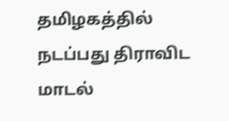தமிழகத்தில் நடப்பது திராவிட மாடல்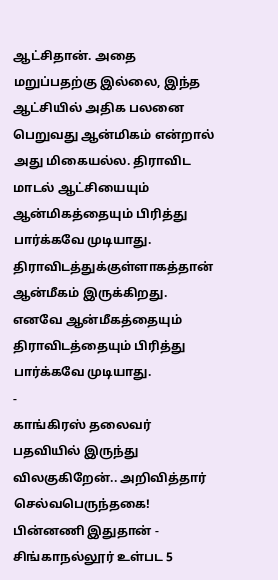ஆட்சிதான். அதை மறுப்பதற்கு இல்லை, இந்த ஆட்சியில் அதிக பலனை பெறுவது ஆன்மிகம் என்றால் அது மிகையல்ல. திராவிட மாடல் ஆட்சியையும் ஆன்மிகத்தையும் பிரித்து பார்க்கவே முடியாது. திராவிடத்துக்குள்ளாகத்தான் ஆன்மீகம் இருக்கிறது. எனவே ஆன்மீகத்தையும் திராவிடத்தையும் பிரித்து பார்க்கவே முடியாது.
-
காங்கிரஸ் தலைவர் பதவியில் இருந்து விலகுகிறேன்.. அறிவித்தார் செல்வபெருந்தகை! பின்னணி இதுதான் -
சிங்காநல்லூர் உள்பட 5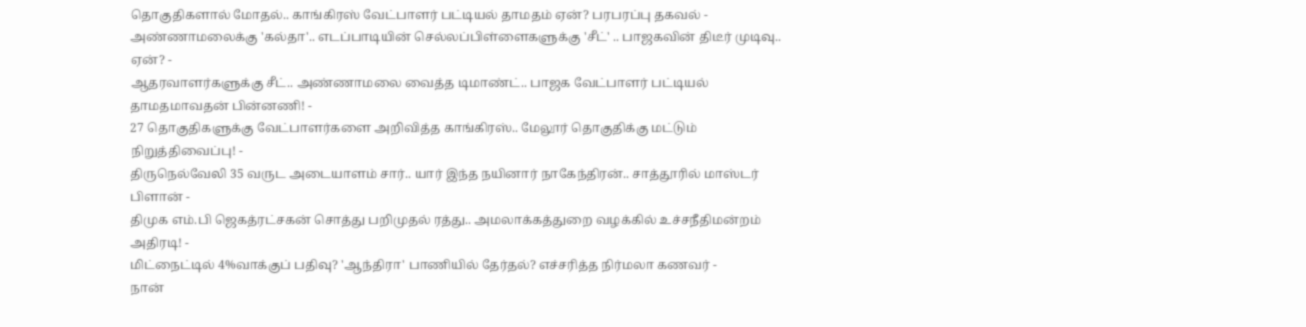தொகுதிகளால் மோதல்.. காங்கிரஸ் வேட்பாளர் பட்டியல் தாமதம் ஏன்? பரபரப்பு தகவல் -
அண்ணாமலைக்கு 'கல்தா'.. எடப்பாடியின் செல்லப்பிள்ளைகளுக்கு 'சீட்' .. பாஜகவின் திடீர் முடிவு.. ஏன்? -
ஆதரவாளர்களுக்கு சீட்.. அண்ணாமலை வைத்த டிமாண்ட்.. பாஜக வேட்பாளர் பட்டியல் தாமதமாவதன் பின்னணி! -
27 தொகுதிகளுக்கு வேட்பாளர்களை அறிவித்த காங்கிரஸ்.. மேலூர் தொகுதிக்கு மட்டும் நிறுத்திவைப்பு! -
திருநெல்வேலி 35 வருட அடையாளம் சார்.. யார் இந்த நயினார் நாகேந்திரன்.. சாத்தூரில் மாஸ்டர் பிளான் -
திமுக எம்.பி ஜெகத்ரட்சகன் சொத்து பறிமுதல் ரத்து.. அமலாக்கத்துறை வழக்கில் உச்சநீதிமன்றம் அதிரடி! -
மிட்நைட்டில் 4%வாக்குப் பதிவு? 'ஆந்திரா' பாணியில் தேர்தல்? எச்சரித்த நிர்மலா கணவர் -
நான்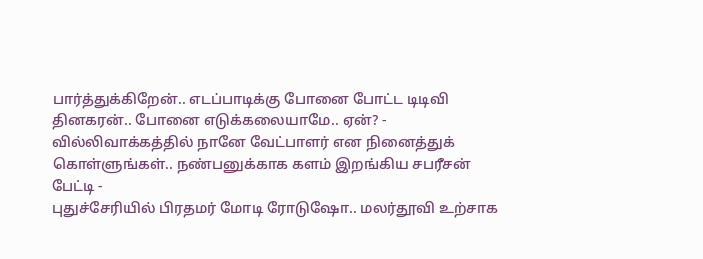பார்த்துக்கிறேன்.. எடப்பாடிக்கு போனை போட்ட டிடிவி தினகரன்.. போனை எடுக்கலையாமே.. ஏன்? -
வில்லிவாக்கத்தில் நானே வேட்பாளர் என நினைத்துக் கொள்ளுங்கள்.. நண்பனுக்காக களம் இறங்கிய சபரீசன் பேட்டி -
புதுச்சேரியில் பிரதமர் மோடி ரோடுஷோ.. மலர்தூவி உற்சாக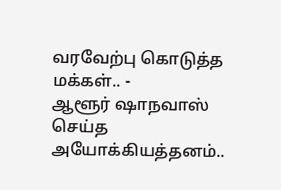வரவேற்பு கொடுத்த மக்கள்.. -
ஆளூர் ஷாநவாஸ் செய்த அயோக்கியத்தனம்..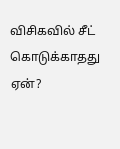விசிகவில் சீட் கொடுக்காதது ஏன்?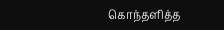கொந்தளித்த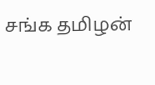சங்க தமிழன்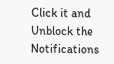Click it and Unblock the Notifications